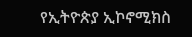የኢትዮጵያ ኢኮኖሚክስ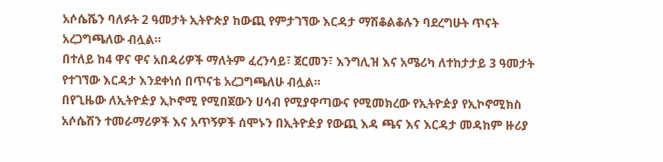አሶሴሼን ባለፉት 2 ዓመታት ኢትዮጵያ ከውጪ የምታገኘው እርዳታ ማሽቆልቆሉን ባደረግሁት ጥናት አረጋግጫለው ብሏል።
በተለይ ከ4 ዋና ዋና አበዳሪዎች ማለትም ፈረንሳይ፣ ጀርመን፣ እንግሊዝ እና አሜሪካ ለተከታታይ 3 ዓመታት የተገኘው እርዳታ እንደቀነሰ በጥናቴ አረጋግጫለሁ ብሏል።
በየጊዜው ለኢትዮዽያ ኢኮኖሚ የሚበጀውን ሀሳብ የሚያዋጣውና የሚመክረው የኢትዮዽያ የኢኮኖሚክስ አሶሴሽን ተመራማሪዎች እና አጥኝዎች ሰሞኑን በኢትዮዽያ የውጪ እዳ ጫና እና እርዳታ መዳከም ዙሪያ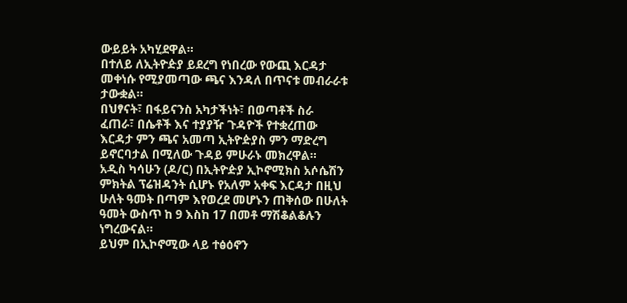ውይይት አካሂደዋል።
በተለይ ለኢትዮዽያ ይደረግ የነበረው የውጪ እርዳታ መቀነሱ የሚያመጣው ጫና እንዳለ በጥናቱ መብራራቱ ታውቋል።
በህፃናት፣ በፋይናንስ አካታችነት፣ በወጣቶች ስራ ፈጠራ፣ በሴቶች እና ተያያዥ ጉዳዮች የተቋረጠው እርዳታ ምን ጫና አመጣ ኢትዮዽያስ ምን ማድረግ ይኖርባታል በሚለው ጉዳይ ምሁራኑ መክረዋል።
አዲስ ካሳሁን (ዶ/ር) በኢትዮዽያ ኢኮኖሚክስ አሶሴሽን ምክትል ፕሬዝዳንት ሲሆኑ የአለም አቀፍ እርዳታ በዚህ ሁለት ዓመት በጣም እየወረደ መሆኑን ጠቅሰው በሁለት ዓመት ውስጥ ከ 9 እስከ 17 በመቶ ማሽቆልቆሉን ነግረውናል።
ይህም በኢኮኖሚው ላይ ተፅዕኖን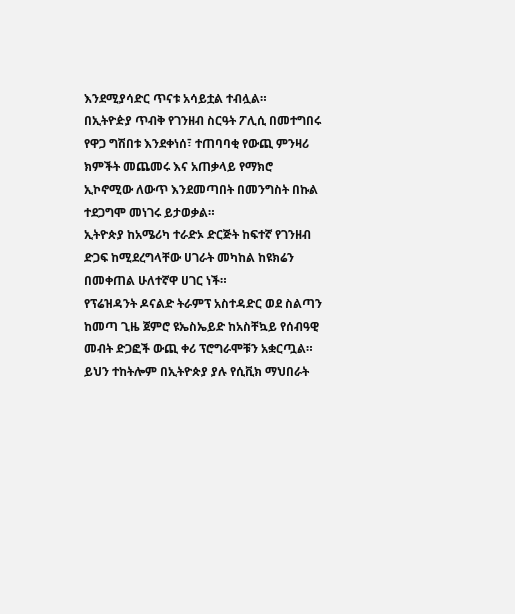እንደሚያሳድር ጥናቱ አሳይቷል ተብሏል።
በኢትዮዽያ ጥብቅ የገንዘብ ስርዓት ፖሊሲ በመተግበሩ የዋጋ ግሽበቱ እንደቀነሰ፣ ተጠባባቂ የውጪ ምንዛሪ ክምችት መጨመሩ እና አጠቃላይ የማክሮ ኢኮኖሚው ለውጥ እንደመጣበት በመንግስት በኩል ተደጋግሞ መነገሩ ይታወቃል።
ኢትዮጵያ ከአሜሪካ ተራድኦ ድርጅት ከፍተኛ የገንዘብ ድጋፍ ከሚደረግላቸው ሀገራት መካከል ከዩክሬን በመቀጠል ሁለተኛዋ ሀገር ነች።
የፕሬዝዳንት ዶናልድ ትራምፕ አስተዳድር ወደ ስልጣን ከመጣ ጊዜ ጀምሮ ዩኤስኤይድ ከአስቸኳይ የሰብዓዊ መብት ድጋፎች ውጪ ቀሪ ፕሮግራሞቹን አቋርጧል።
ይህን ተከትሎም በኢትዮጵያ ያሉ የሲቪክ ማህበራት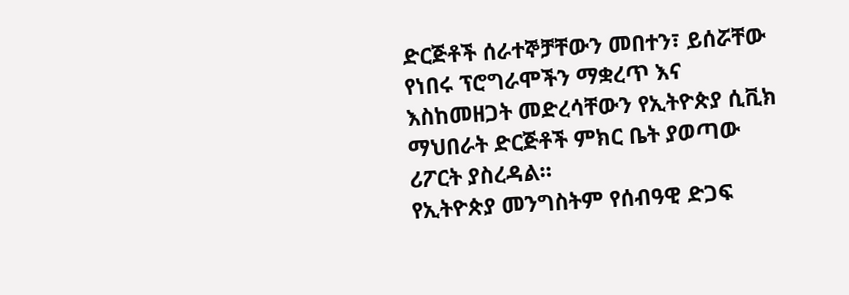ድርጅቶች ሰራተኞቻቸውን መበተን፣ ይሰሯቸው የነበሩ ፕሮግራሞችን ማቋረጥ እና እስከመዘጋት መድረሳቸውን የኢትዮጵያ ሲቪክ ማህበራት ድርጅቶች ምክር ቤት ያወጣው ሪፖርት ያስረዳል።
የኢትዮጵያ መንግስትም የሰብዓዊ ድጋፍ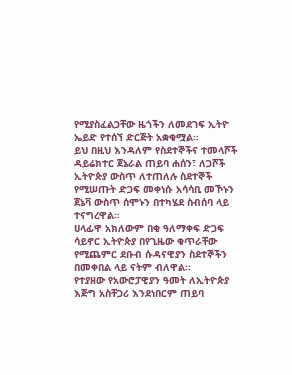የሚያስፈልጋቸው ዜጎችን ለመደገፍ ኢትዮ ኤይድ የተሰኘ ድርጅት አቋቁሟል።
ይህ በዚህ እንዳለም የስደተኞችና ተመላሾች ዳይሬክተር ጀኔራል ጠይባ ሐሰን፣ ለጋሾች ኢትዮጵያ ውስጥ ለተጠለሉ ስደተኞች የሚሠጡት ድጋፍ መቀነሱ አሳሳቢ መኾኑን ጀኔቫ ውስጥ ሰሞኑን በተካሄደ ስብሰባ ላይ ተናግረዋል።
ሀላፊዋ አክለውም በቂ ዓለማቀፍ ድጋፍ ሳይኖር ኢትዮጵያ በየጊዜው ቁጥራቸው የሚጨምር ደቡብ ሱዳናዊያን ስደተኞችን በመቀበል ላይ ናትም ብለዋል።
የተያዘው የአውሮፓዊያን ዓመት ለኢትዮጵያ እጅግ አስቸጋሪ እንደነበርም ጠይባ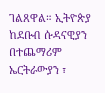ገልጸዋል። ኢትዮጵያ ከደቡብ ሱዳናዊያን በተጨማሪም ኤርትራውያን ፣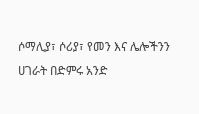ሶማሊያ፣ ሶሪያ፣ የመን እና ሌሎችንን ሀገራት በድምሩ አንድ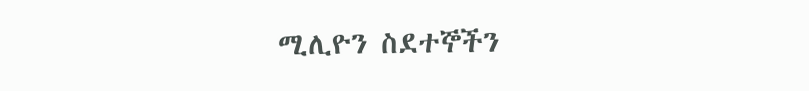ሚሊዮን ስደተኞችን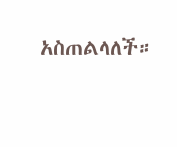አስጠልላለች።